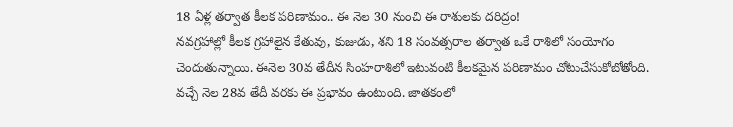18 ఏళ్ల తర్వాత కీలక పరిణామం.. ఈ నెల 30 నుంచి ఈ రాశులకు దరిద్రం!
నవగ్రహాల్లో కీలక గ్రహాలైన కేతువు, కుజుడు, శని 18 సంవత్సరాల తర్వాత ఒకే రాశిలో సంయోగం చెందుతున్నాయి. ఈనెల 30వ తేదీన సింహరాశిలో ఇటువంటి కీలకమైన పరిణామం చోటుచేసుకోబోతోంది. వచ్చే నెల 28వ తేదీ వరకు ఈ ప్రభావం ఉంటుంది. జాతకంలో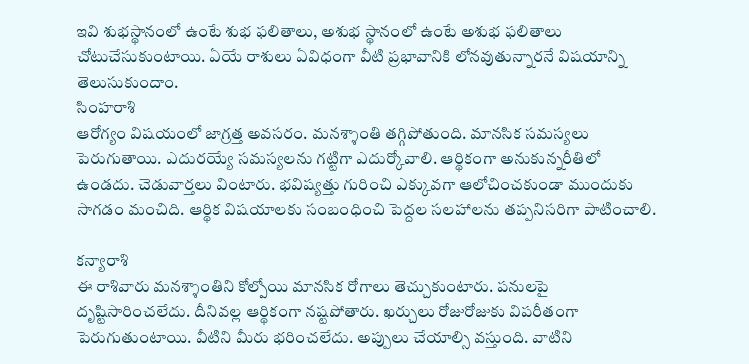ఇవి శుభస్థానంలో ఉంటే శుభ ఫలితాలు, అశుభ స్థానంలో ఉంటే అశుభ ఫలితాలు చోటుచేసుకుంటాయి. ఏయే రాశులు ఏవిధంగా వీటి ప్రభావానికి లోనవుతున్నారనే విషయాన్ని తెలుసుకుందాం.
సింహరాశి
ఆరోగ్యం విషయంలో జాగ్రత్త అవసరం. మనశ్శాంతి తగ్గిపోతుంది. మానసిక సమస్యలు పెరుగుతాయి. ఎదురయ్యే సమస్యలను గట్టిగా ఎదుర్కోవాలి. ఆర్థికంగా అనుకున్నరీతిలో ఉండదు. చెడువార్తలు వింటారు. భవిష్యత్తు గురించి ఎక్కువగా ఆలోచించకుండా ముందుకు సాగడం మంచిది. ఆర్థిక విషయాలకు సంబంధించి పెద్దల సలహాలను తప్పనిసరిగా పాటించాలి.

కన్యారాశి
ఈ రాశివారు మనశ్శాంతిని కోల్పోయి మానసిక రోగాలు తెచ్చుకుంటారు. పనులపై దృష్టిసారించలేదు. దీనివల్ల ఆర్థికంగా నష్టపోతారు. ఖర్చులు రోజురోజుకు విపరీతంగా పెరుగుతుంటాయి. వీటిని మీరు భరించలేదు. అప్పులు చేయాల్సి వస్తుంది. వాటిని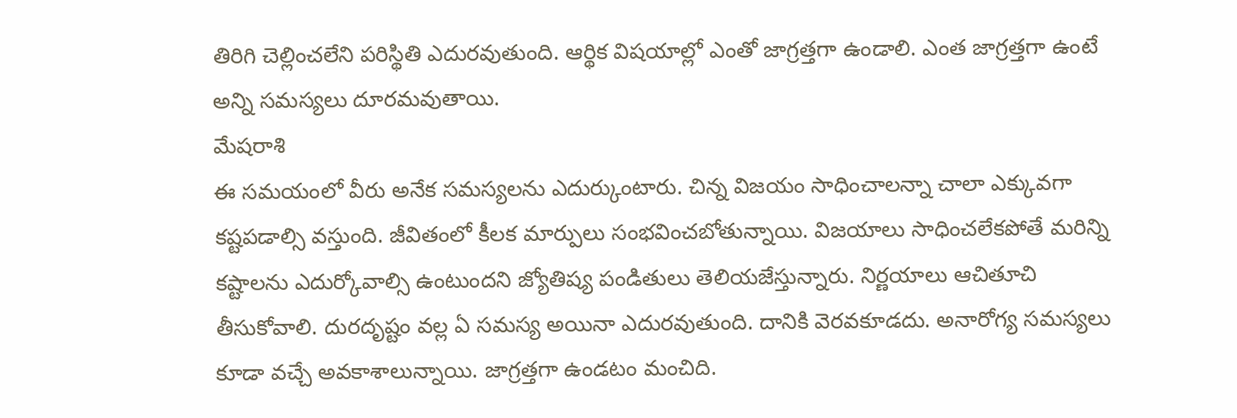తిరిగి చెల్లించలేని పరిస్థితి ఎదురవుతుంది. ఆర్థిక విషయాల్లో ఎంతో జాగ్రత్తగా ఉండాలి. ఎంత జాగ్రత్తగా ఉంటే అన్ని సమస్యలు దూరమవుతాయి.
మేషరాశి
ఈ సమయంలో వీరు అనేక సమస్యలను ఎదుర్కుంటారు. చిన్న విజయం సాధించాలన్నా చాలా ఎక్కువగా కష్టపడాల్సి వస్తుంది. జీవితంలో కీలక మార్పులు సంభవించబోతున్నాయి. విజయాలు సాధించలేకపోతే మరిన్ని కష్టాలను ఎదుర్కోవాల్సి ఉంటుందని జ్యోతిష్య పండితులు తెలియజేస్తున్నారు. నిర్ణయాలు ఆచితూచి తీసుకోవాలి. దురదృష్టం వల్ల ఏ సమస్య అయినా ఎదురవుతుంది. దానికి వెరవకూడదు. అనారోగ్య సమస్యలు కూడా వచ్చే అవకాశాలున్నాయి. జాగ్రత్తగా ఉండటం మంచిది.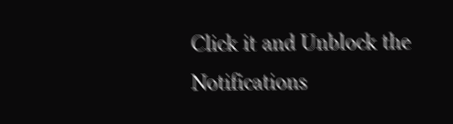Click it and Unblock the Notifications